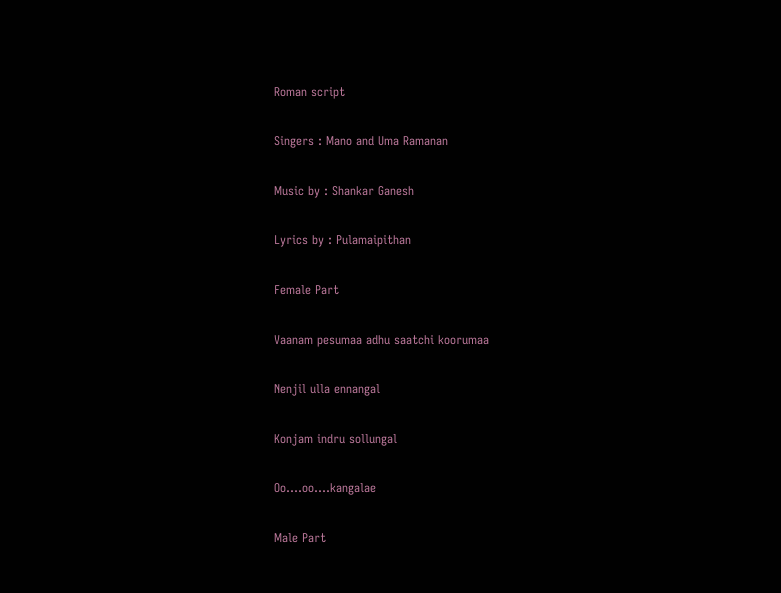Roman script

Singers : Mano and Uma Ramanan

Music by : Shankar Ganesh

Lyrics by : Pulamaipithan

Female Part

Vaanam pesumaa adhu saatchi koorumaa

Nenjil ulla ennangal

Konjam indru sollungal

Oo….oo….kangalae

Male Part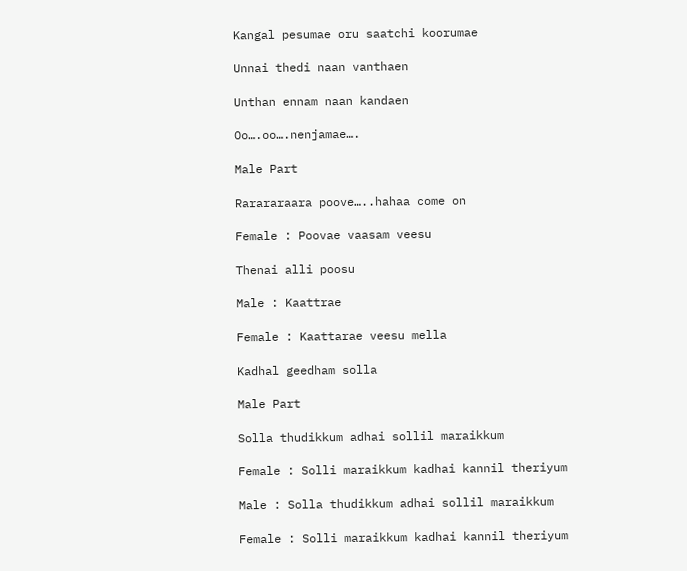Kangal pesumae oru saatchi koorumae

Unnai thedi naan vanthaen

Unthan ennam naan kandaen

Oo….oo….nenjamae….

Male Part

Rarararaara poove…..hahaa come on

Female : Poovae vaasam veesu

Thenai alli poosu

Male : Kaattrae

Female : Kaattarae veesu mella

Kadhal geedham solla

Male Part

Solla thudikkum adhai sollil maraikkum

Female : Solli maraikkum kadhai kannil theriyum

Male : Solla thudikkum adhai sollil maraikkum

Female : Solli maraikkum kadhai kannil theriyum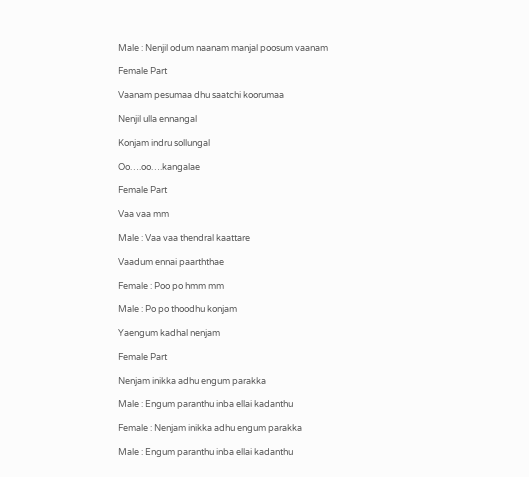Male : Nenjil odum naanam manjal poosum vaanam

Female Part

Vaanam pesumaa dhu saatchi koorumaa

Nenjil ulla ennangal

Konjam indru sollungal

Oo….oo….kangalae

Female Part

Vaa vaa mm

Male : Vaa vaa thendral kaattare

Vaadum ennai paarththae

Female : Poo po hmm mm

Male : Po po thoodhu konjam

Yaengum kadhal nenjam

Female Part

Nenjam inikka adhu engum parakka

Male : Engum paranthu inba ellai kadanthu

Female : Nenjam inikka adhu engum parakka

Male : Engum paranthu inba ellai kadanthu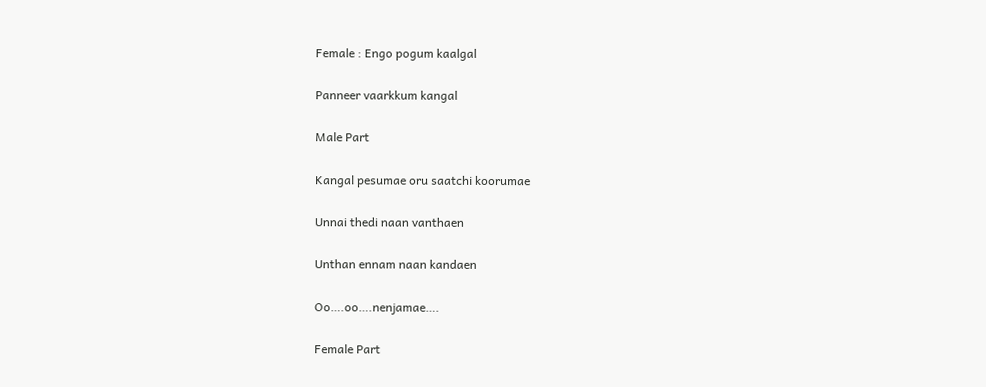Female : Engo pogum kaalgal

Panneer vaarkkum kangal

Male Part

Kangal pesumae oru saatchi koorumae

Unnai thedi naan vanthaen

Unthan ennam naan kandaen

Oo….oo….nenjamae….

Female Part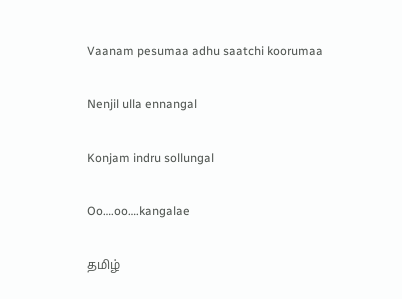Vaanam pesumaa adhu saatchi koorumaa

Nenjil ulla ennangal

Konjam indru sollungal

Oo….oo….kangalae

தமிழ்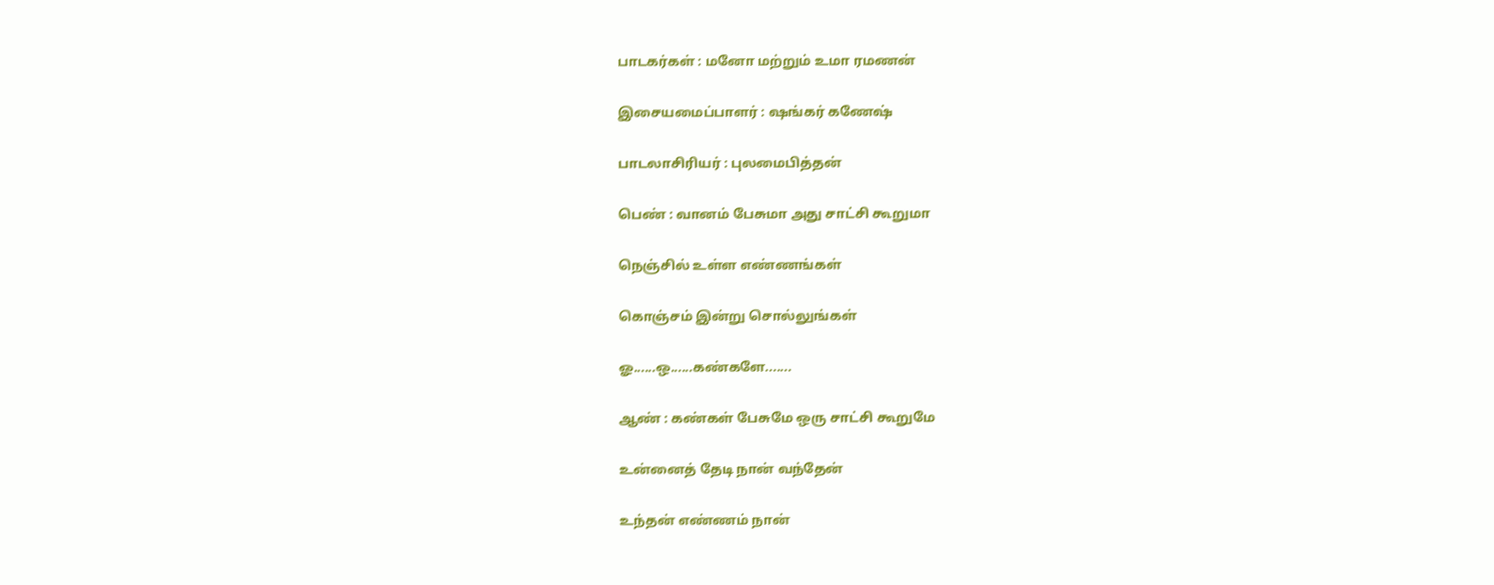பாடகர்கள் : மனோ மற்றும் உமா ரமணன்

இசையமைப்பாளர் : ஷங்கர் கணேஷ்

பாடலாசிரியர் : புலமைபித்தன்

பெண் : வானம் பேசுமா அது சாட்சி கூறுமா

நெஞ்சில் உள்ள எண்ணங்கள்

கொஞ்சம் இன்று சொல்லுங்கள்

ஓ......ஒ......கண்களே.......

ஆண் : கண்கள் பேசுமே ஒரு சாட்சி கூறுமே

உன்னைத் தேடி நான் வந்தேன்

உந்தன் எண்ணம் நான்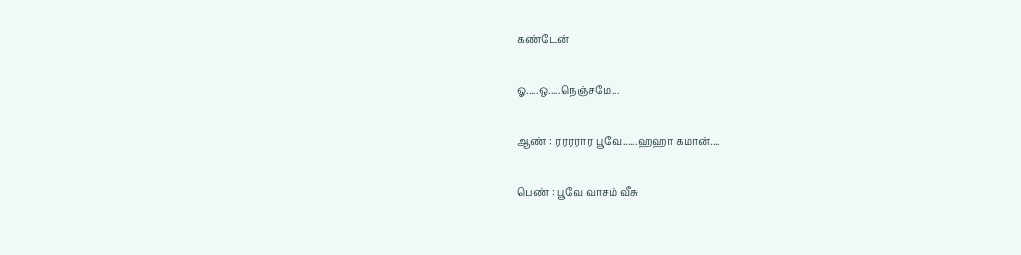கண்டேன்

ஓ.....ஒ.....நெஞ்சமே...

ஆண் : ரரரரார பூவே......ஹஹா கமான்....

பெண் : பூவே வாசம் வீசு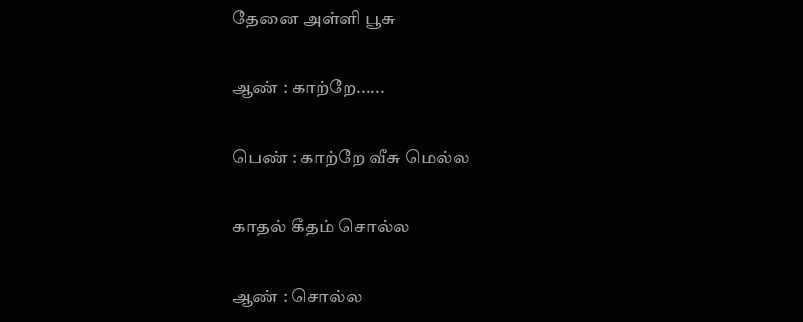தேனை அள்ளி பூசு

ஆண் : காற்றே......

பெண் : காற்றே வீசு மெல்ல

காதல் கீதம் சொல்ல

ஆண் : சொல்ல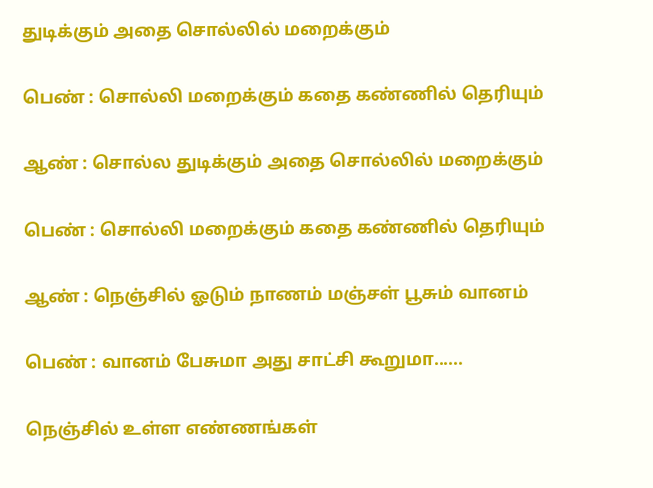துடிக்கும் அதை சொல்லில் மறைக்கும்

பெண் : சொல்லி மறைக்கும் கதை கண்ணில் தெரியும்

ஆண் : சொல்ல துடிக்கும் அதை சொல்லில் மறைக்கும்

பெண் : சொல்லி மறைக்கும் கதை கண்ணில் தெரியும்

ஆண் : நெஞ்சில் ஓடும் நாணம் மஞ்சள் பூசும் வானம்

பெண் : வானம் பேசுமா அது சாட்சி கூறுமா......

நெஞ்சில் உள்ள எண்ணங்கள்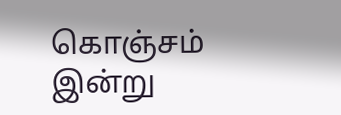கொஞ்சம் இன்று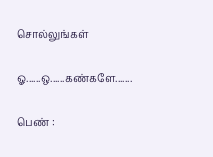சொல்லுங்கள்

ஓ......ஒ......கண்களே.......

பெண் :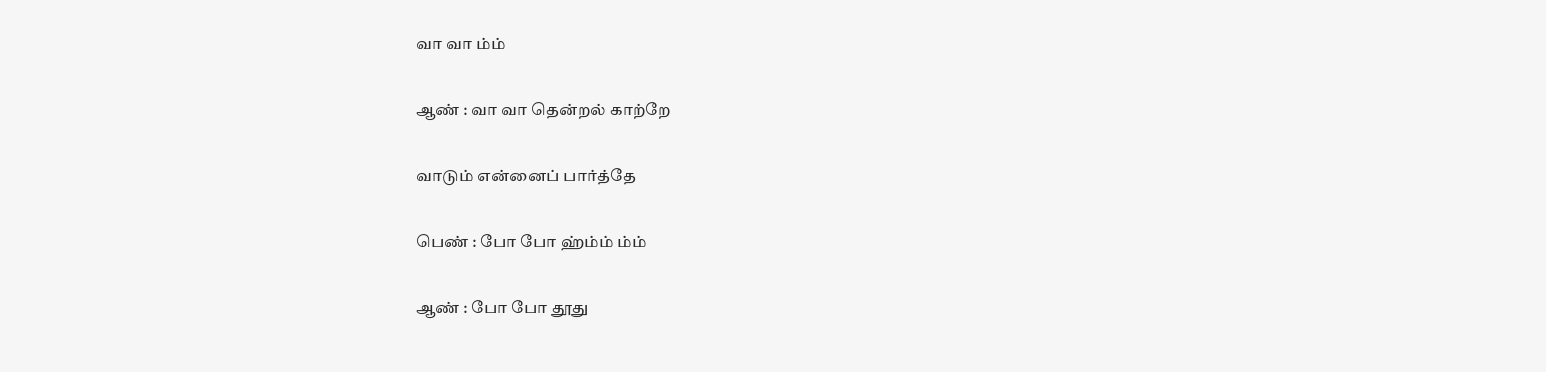வா வா ம்ம்

ஆண் : வா வா தென்றல் காற்றே

வாடும் என்னைப் பார்த்தே

பெண் : போ போ ஹ்ம்ம் ம்ம்

ஆண் : போ போ தூது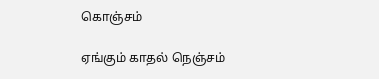கொஞ்சம்

ஏங்கும் காதல் நெஞ்சம்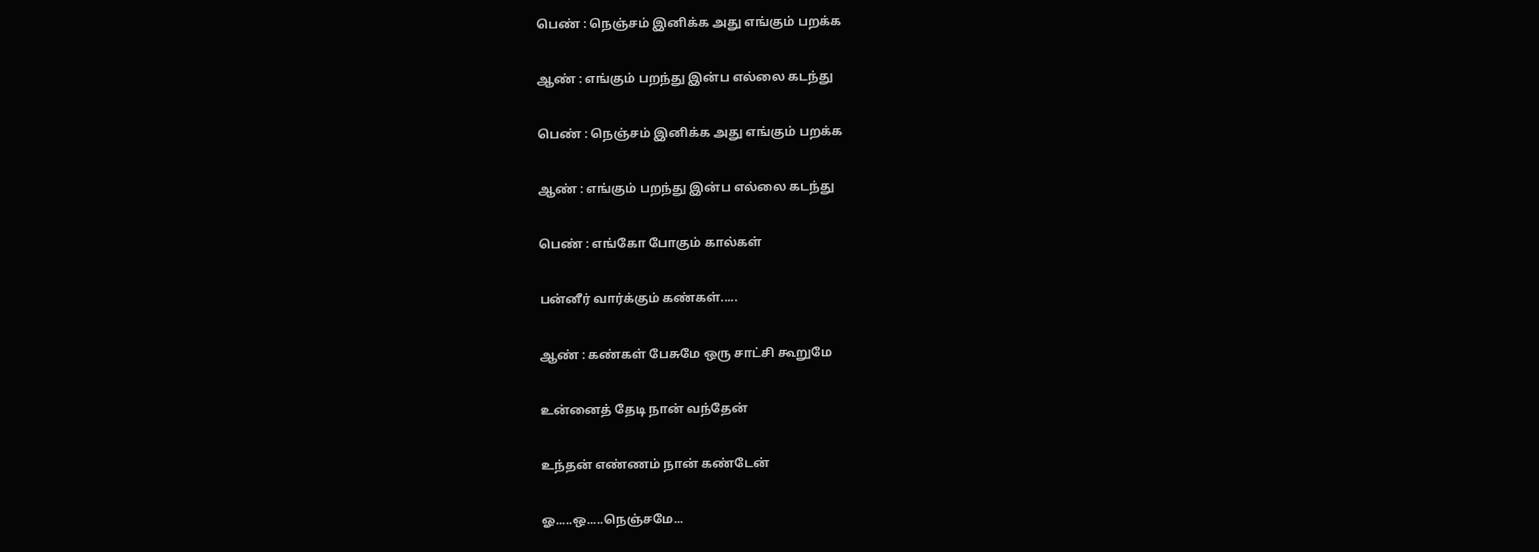பெண் : நெஞ்சம் இனிக்க அது எங்கும் பறக்க

ஆண் : எங்கும் பறந்து இன்ப எல்லை கடந்து

பெண் : நெஞ்சம் இனிக்க அது எங்கும் பறக்க

ஆண் : எங்கும் பறந்து இன்ப எல்லை கடந்து

பெண் : எங்கோ போகும் கால்கள்

பன்னீர் வார்க்கும் கண்கள்.....

ஆண் : கண்கள் பேசுமே ஒரு சாட்சி கூறுமே

உன்னைத் தேடி நான் வந்தேன்

உந்தன் எண்ணம் நான் கண்டேன்

ஓ.....ஒ.....நெஞ்சமே...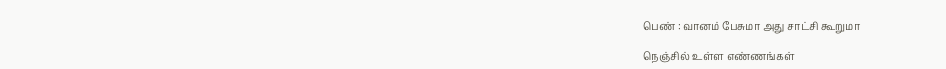பெண் : வானம் பேசுமா அது சாட்சி கூறுமா

நெஞ்சில் உள்ள எண்ணங்கள்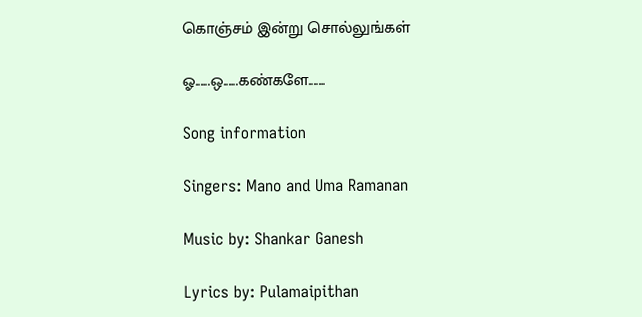கொஞ்சம் இன்று சொல்லுங்கள்

ஓ......ஒ......கண்களே.......

Song information

Singers: Mano and Uma Ramanan

Music by: Shankar Ganesh

Lyrics by: Pulamaipithan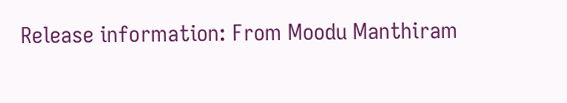Release information: From Moodu Manthiram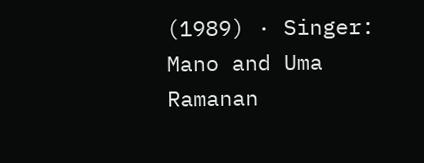(1989) · Singer: Mano and Uma Ramanan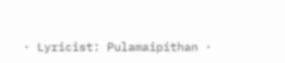· Lyricist: Pulamaipithan ·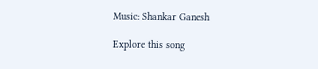Music: Shankar Ganesh

Explore this song